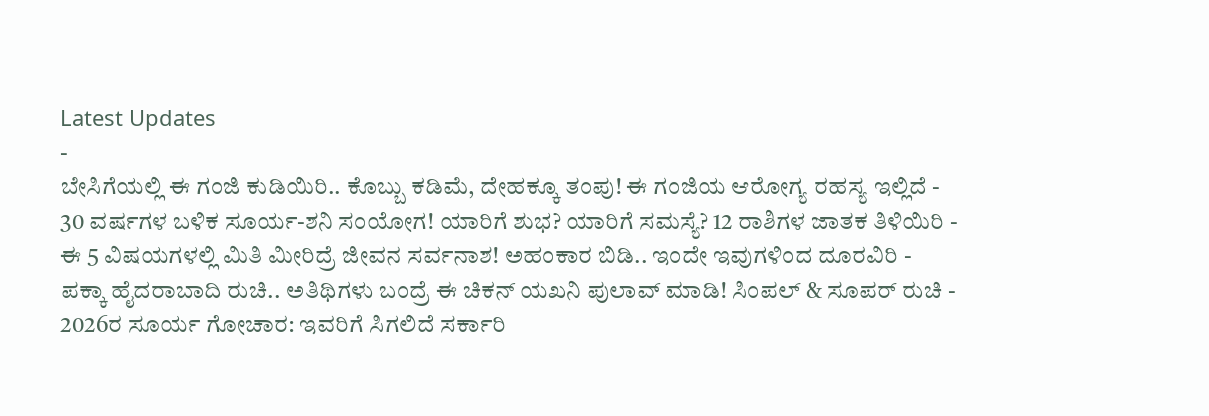Latest Updates
-
ಬೇಸಿಗೆಯಲ್ಲಿ ಈ ಗಂಜಿ ಕುಡಿಯಿರಿ.. ಕೊಬ್ಬು ಕಡಿಮೆ, ದೇಹಕ್ಕೂ ತಂಪು! ಈ ಗಂಜಿಯ ಆರೋಗ್ಯ ರಹಸ್ಯ ಇಲ್ಲಿದೆ -
30 ವರ್ಷಗಳ ಬಳಿಕ ಸೂರ್ಯ-ಶನಿ ಸಂಯೋಗ! ಯಾರಿಗೆ ಶುಭ? ಯಾರಿಗೆ ಸಮಸ್ಯೆ? 12 ರಾಶಿಗಳ ಜಾತಕ ತಿಳಿಯಿರಿ -
ಈ 5 ವಿಷಯಗಳಲ್ಲಿ ಮಿತಿ ಮೀರಿದ್ರೆ ಜೀವನ ಸರ್ವನಾಶ! ಅಹಂಕಾರ ಬಿಡಿ.. ಇಂದೇ ಇವುಗಳಿಂದ ದೂರವಿರಿ -
ಪಕ್ಕಾ ಹೈದರಾಬಾದಿ ರುಚಿ.. ಅತಿಥಿಗಳು ಬಂದ್ರೆ ಈ ಚಿಕನ್ ಯಖನಿ ಪುಲಾವ್ ಮಾಡಿ! ಸಿಂಪಲ್ & ಸೂಪರ್ ರುಚಿ -
2026ರ ಸೂರ್ಯ ಗೋಚಾರ: ಇವರಿಗೆ ಸಿಗಲಿದೆ ಸರ್ಕಾರಿ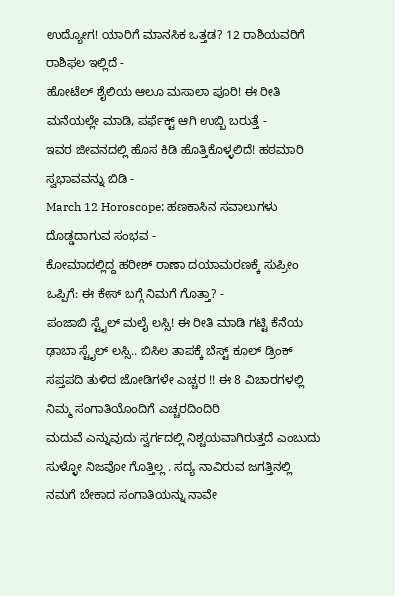ಉದ್ಯೋಗ! ಯಾರಿಗೆ ಮಾನಸಿಕ ಒತ್ತಡ? 12 ರಾಶಿಯವರಿಗೆ ರಾಶಿಫಲ ಇಲ್ಲಿದೆ -
ಹೋಟೆಲ್ ಶೈಲಿಯ ಆಲೂ ಮಸಾಲಾ ಪೂರಿ! ಈ ರೀತಿ ಮನೆಯಲ್ಲೇ ಮಾಡಿ, ಪರ್ಫೆಕ್ಟ್ ಆಗಿ ಉಬ್ಬಿ ಬರುತ್ತೆ -
ಇವರ ಜೀವನದಲ್ಲಿ ಹೊಸ ಕಿಡಿ ಹೊತ್ತಿಕೊಳ್ಳಲಿದೆ! ಹಠಮಾರಿ ಸ್ವಭಾವವನ್ನು ಬಿಡಿ -
March 12 Horoscope: ಹಣಕಾಸಿನ ಸವಾಲುಗಳು ದೊಡ್ಡದಾಗುವ ಸಂಭವ -
ಕೋಮಾದಲ್ಲಿದ್ದ ಹರೀಶ್ ರಾಣಾ ದಯಾಮರಣಕ್ಕೆ ಸುಪ್ರೀಂ ಒಪ್ಪಿಗೆ: ಈ ಕೇಸ್ ಬಗ್ಗೆ ನಿಮಗೆ ಗೊತ್ತಾ? -
ಪಂಜಾಬಿ ಸ್ಟೈಲ್ ಮಲೈ ಲಸ್ಸಿ! ಈ ರೀತಿ ಮಾಡಿ ಗಟ್ಟಿ ಕೆನೆಯ ಢಾಬಾ ಸ್ಟೈಲ್ ಲಸ್ಸಿ.. ಬಿಸಿಲ ತಾಪಕ್ಕೆ ಬೆಸ್ಟ್ ಕೂಲ್ ಡ್ರಿಂಕ್
ಸಪ್ತಪದಿ ತುಳಿದ ಜೋಡಿಗಳೇ ಎಚ್ಚರ !! ಈ 8 ವಿಚಾರಗಳಲ್ಲಿ ನಿಮ್ಮ ಸಂಗಾತಿಯೊಂದಿಗೆ ಎಚ್ಚರದಿಂದಿರಿ
ಮದುವೆ ಎನ್ನುವುದು ಸ್ವರ್ಗದಲ್ಲಿ ನಿಶ್ಚಯವಾಗಿರುತ್ತದೆ ಎಂಬುದು ಸುಳ್ಳೋ ನಿಜವೋ ಗೊತ್ತಿಲ್ಲ . ಸದ್ಯ ನಾವಿರುವ ಜಗತ್ತಿನಲ್ಲಿ ನಮಗೆ ಬೇಕಾದ ಸಂಗಾತಿಯನ್ನು ನಾವೇ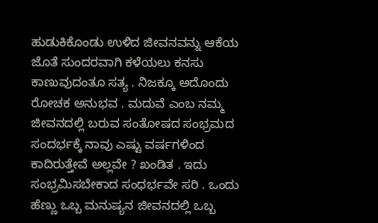ಹುಡುಕಿಕೊಂಡು ಉಳಿದ ಜೀವನವನ್ನು ಆಕೆಯ ಜೊತೆ ಸುಂದರವಾಗಿ ಕಳೆಯಲು ಕನಸು ಕಾಣುವುದಂತೂ ಸತ್ಯ . ನಿಜಕ್ಕೂ ಅದೊಂದು ರೋಚಕ ಅನುಭವ . ಮದುವೆ ಎಂಬ ನಮ್ಮ ಜೀವನದಲ್ಲಿ ಬರುವ ಸಂತೋಷದ ಸಂಭ್ರಮದ ಸಂದರ್ಭಕ್ಕೆ ನಾವು ಎಷ್ಟು ವರ್ಷಗಳಿಂದ ಕಾದಿರುತ್ತೇವೆ ಅಲ್ಲವೇ ? ಖಂಡಿತ . ಇದು ಸಂಭ್ರಮಿಸಬೇಕಾದ ಸಂಧರ್ಭವೇ ಸರಿ . ಒಂದು ಹೆಣ್ಣು ಒಬ್ಬ ಮನುಷ್ಯನ ಜೀವನದಲ್ಲಿ ಒಬ್ಬ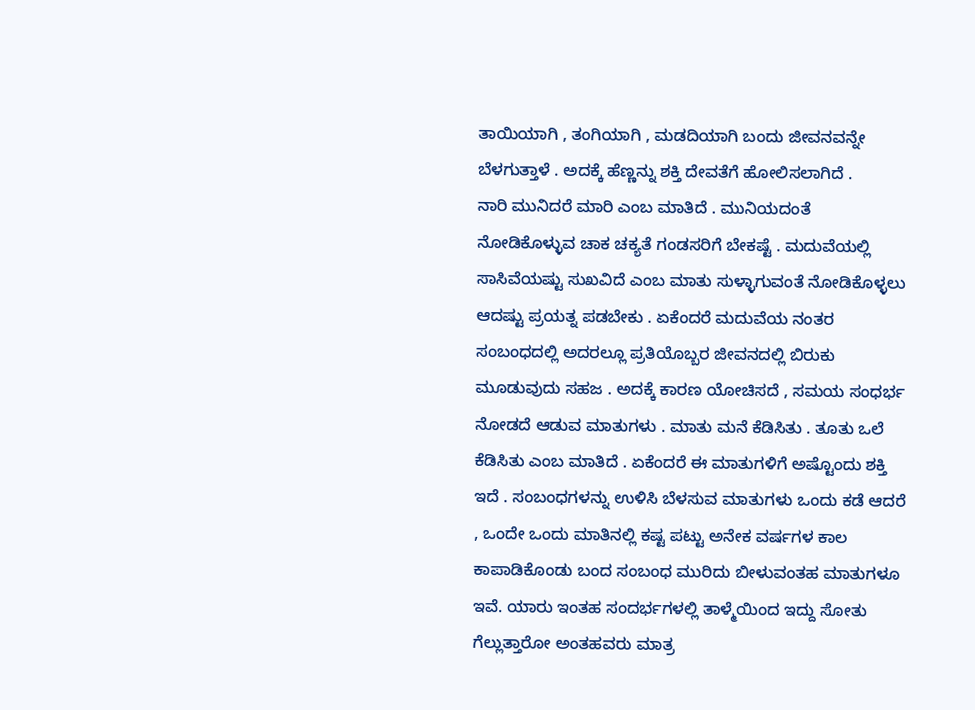ತಾಯಿಯಾಗಿ , ತಂಗಿಯಾಗಿ , ಮಡದಿಯಾಗಿ ಬಂದು ಜೀವನವನ್ನೇ ಬೆಳಗುತ್ತಾಳೆ . ಅದಕ್ಕೆ ಹೆಣ್ಣನ್ನು ಶಕ್ತಿ ದೇವತೆಗೆ ಹೋಲಿಸಲಾಗಿದೆ .
ನಾರಿ ಮುನಿದರೆ ಮಾರಿ ಎಂಬ ಮಾತಿದೆ . ಮುನಿಯದಂತೆ ನೋಡಿಕೊಳ್ಳುವ ಚಾಕ ಚಕ್ಯತೆ ಗಂಡಸರಿಗೆ ಬೇಕಷ್ಟೆ . ಮದುವೆಯಲ್ಲಿ ಸಾಸಿವೆಯಷ್ಟು ಸುಖವಿದೆ ಎಂಬ ಮಾತು ಸುಳ್ಳಾಗುವಂತೆ ನೋಡಿಕೊಳ್ಳಲು ಆದಷ್ಟು ಪ್ರಯತ್ನ ಪಡಬೇಕು . ಏಕೆಂದರೆ ಮದುವೆಯ ನಂತರ ಸಂಬಂಧದಲ್ಲಿ ಅದರಲ್ಲೂ ಪ್ರತಿಯೊಬ್ಬರ ಜೀವನದಲ್ಲಿ ಬಿರುಕು ಮೂಡುವುದು ಸಹಜ . ಅದಕ್ಕೆ ಕಾರಣ ಯೋಚಿಸದೆ , ಸಮಯ ಸಂಧರ್ಭ ನೋಡದೆ ಆಡುವ ಮಾತುಗಳು . ಮಾತು ಮನೆ ಕೆಡಿಸಿತು . ತೂತು ಒಲೆ ಕೆಡಿಸಿತು ಎಂಬ ಮಾತಿದೆ . ಏಕೆಂದರೆ ಈ ಮಾತುಗಳಿಗೆ ಅಷ್ಟೊಂದು ಶಕ್ತಿ ಇದೆ . ಸಂಬಂಧಗಳನ್ನು ಉಳಿಸಿ ಬೆಳಸುವ ಮಾತುಗಳು ಒಂದು ಕಡೆ ಆದರೆ , ಒಂದೇ ಒಂದು ಮಾತಿನಲ್ಲಿ ಕಷ್ಟ ಪಟ್ಟು ಅನೇಕ ವರ್ಷಗಳ ಕಾಲ ಕಾಪಾಡಿಕೊಂಡು ಬಂದ ಸಂಬಂಧ ಮುರಿದು ಬೀಳುವಂತಹ ಮಾತುಗಳೂ ಇವೆ. ಯಾರು ಇಂತಹ ಸಂದರ್ಭಗಳಲ್ಲಿ ತಾಳ್ಮೆಯಿಂದ ಇದ್ದು ಸೋತು ಗೆಲ್ಲುತ್ತಾರೋ ಅಂತಹವರು ಮಾತ್ರ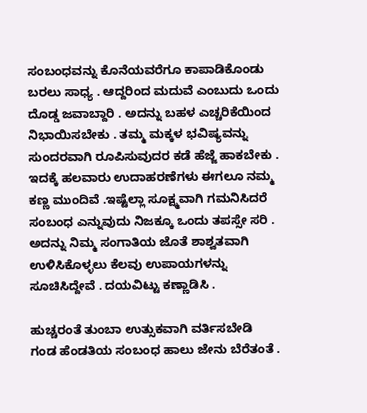ಸಂಬಂಧವನ್ನು ಕೊನೆಯವರೆಗೂ ಕಾಪಾಡಿಕೊಂಡು ಬರಲು ಸಾಧ್ಯ . ಆದ್ದರಿಂದ ಮದುವೆ ಎಂಬುದು ಒಂದು ದೊಡ್ಡ ಜವಾಬ್ದಾರಿ . ಅದನ್ನು ಬಹಳ ಎಚ್ಚರಿಕೆಯಿಂದ ನಿಭಾಯಿಸಬೇಕು . ತಮ್ಮ ಮಕ್ಕಳ ಭವಿಷ್ಯವನ್ನು ಸುಂದರವಾಗಿ ರೂಪಿಸುವುದರ ಕಡೆ ಹೆಜ್ಜೆ ಹಾಕಬೇಕು . ಇದಕ್ಕೆ ಹಲವಾರು ಉದಾಹರಣೆಗಳು ಈಗಲೂ ನಮ್ಮ ಕಣ್ಣ ಮುಂದಿವೆ .ಇಷ್ಟೆಲ್ಲಾ ಸೂಕ್ಷ್ಮವಾಗಿ ಗಮನಿಸಿದರೆ ಸಂಬಂಧ ಎನ್ನುವುದು ನಿಜಕ್ಕೂ ಒಂದು ತಪಸ್ಸೇ ಸರಿ . ಅದನ್ನು ನಿಮ್ಮ ಸಂಗಾತಿಯ ಜೊತೆ ಶಾಶ್ವತವಾಗಿ ಉಳಿಸಿಕೊಳ್ಳಲು ಕೆಲವು ಉಪಾಯಗಳನ್ನು ಸೂಚಿಸಿದ್ದೇವೆ . ದಯವಿಟ್ಟು ಕಣ್ಣಾಡಿಸಿ .

ಹುಚ್ಚರಂತೆ ತುಂಬಾ ಉತ್ಸುಕವಾಗಿ ವರ್ತಿಸಬೇಡಿ
ಗಂಡ ಹೆಂಡತಿಯ ಸಂಬಂಧ ಹಾಲು ಜೇನು ಬೆರೆತಂತೆ .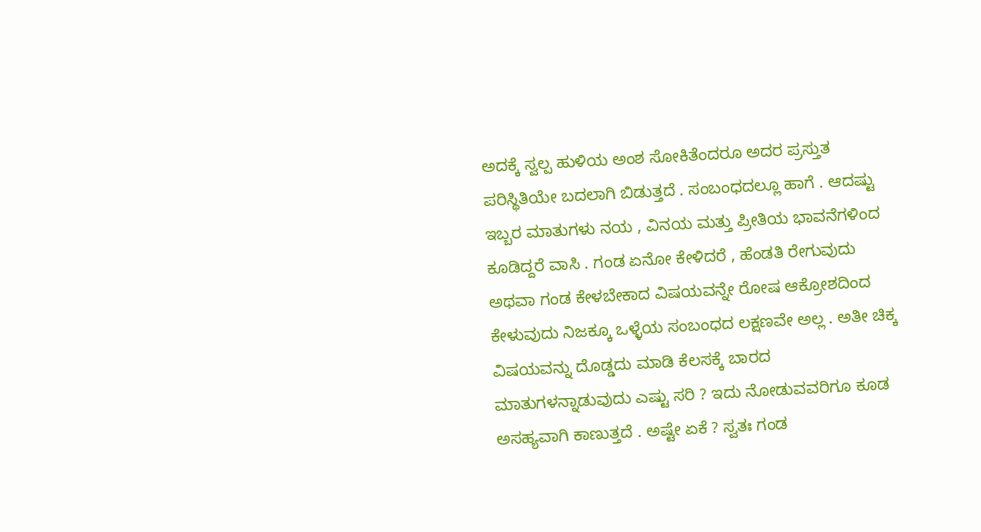ಅದಕ್ಕೆ ಸ್ವಲ್ಪ ಹುಳಿಯ ಅಂಶ ಸೋಕಿತೆಂದರೂ ಅದರ ಪ್ರಸ್ತುತ ಪರಿಸ್ಥಿತಿಯೇ ಬದಲಾಗಿ ಬಿಡುತ್ತದೆ . ಸಂಬಂಧದಲ್ಲೂ ಹಾಗೆ . ಆದಷ್ಟು ಇಬ್ಬರ ಮಾತುಗಳು ನಯ , ವಿನಯ ಮತ್ತು ಪ್ರೀತಿಯ ಭಾವನೆಗಳಿಂದ ಕೂಡಿದ್ದರೆ ವಾಸಿ . ಗಂಡ ಏನೋ ಕೇಳಿದರೆ , ಹೆಂಡತಿ ರೇಗುವುದು ಅಥವಾ ಗಂಡ ಕೇಳಬೇಕಾದ ವಿಷಯವನ್ನೇ ರೋಷ ಆಕ್ರೋಶದಿಂದ ಕೇಳುವುದು ನಿಜಕ್ಕೂ ಒಳ್ಳೆಯ ಸಂಬಂಧದ ಲಕ್ಷಣವೇ ಅಲ್ಲ . ಅತೀ ಚಿಕ್ಕ ವಿಷಯವನ್ನು ದೊಡ್ಡದು ಮಾಡಿ ಕೆಲಸಕ್ಕೆ ಬಾರದ ಮಾತುಗಳನ್ನಾಡುವುದು ಎಷ್ಟು ಸರಿ ? ಇದು ನೋಡುವವರಿಗೂ ಕೂಡ ಅಸಹ್ಯವಾಗಿ ಕಾಣುತ್ತದೆ . ಅಷ್ಟೇ ಏಕೆ ? ಸ್ವತಃ ಗಂಡ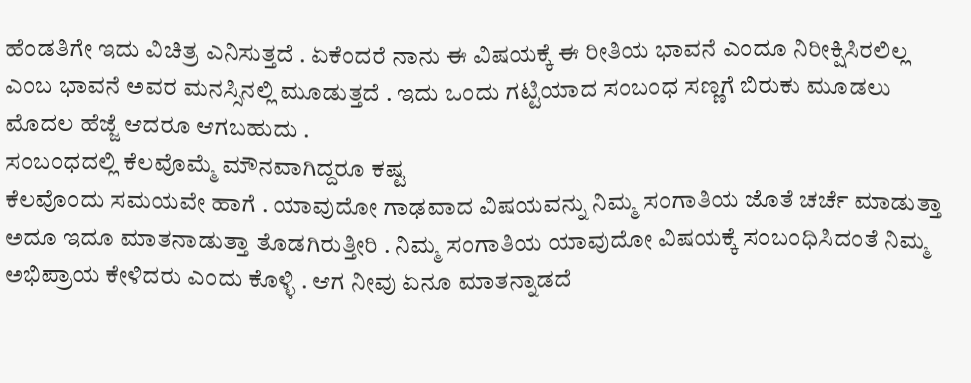ಹೆಂಡತಿಗೇ ಇದು ವಿಚಿತ್ರ ಎನಿಸುತ್ತದೆ . ಏಕೆಂದರೆ ನಾನು ಈ ವಿಷಯಕ್ಕೆ ಈ ರೀತಿಯ ಭಾವನೆ ಎಂದೂ ನಿರೀಕ್ಷಿಸಿರಲಿಲ್ಲ ಎಂಬ ಭಾವನೆ ಅವರ ಮನಸ್ಸಿನಲ್ಲಿ ಮೂಡುತ್ತದೆ . ಇದು ಒಂದು ಗಟ್ಟಿಯಾದ ಸಂಬಂಧ ಸಣ್ಣಗೆ ಬಿರುಕು ಮೂಡಲು ಮೊದಲ ಹೆಜ್ಜೆ ಆದರೂ ಆಗಬಹುದು .
ಸಂಬಂಧದಲ್ಲಿ ಕೆಲವೊಮ್ಮೆ ಮೌನವಾಗಿದ್ದರೂ ಕಷ್ಟ
ಕೆಲವೊಂದು ಸಮಯವೇ ಹಾಗೆ . ಯಾವುದೋ ಗಾಢವಾದ ವಿಷಯವನ್ನು ನಿಮ್ಮ ಸಂಗಾತಿಯ ಜೊತೆ ಚರ್ಚೆ ಮಾಡುತ್ತಾ ಅದೂ ಇದೂ ಮಾತನಾಡುತ್ತಾ ತೊಡಗಿರುತ್ತೀರಿ . ನಿಮ್ಮ ಸಂಗಾತಿಯ ಯಾವುದೋ ವಿಷಯಕ್ಕೆ ಸಂಬಂಧಿಸಿದಂತೆ ನಿಮ್ಮ ಅಭಿಪ್ರಾಯ ಕೇಳಿದರು ಎಂದು ಕೊಳ್ಳಿ . ಆಗ ನೀವು ಏನೂ ಮಾತನ್ನಾಡದೆ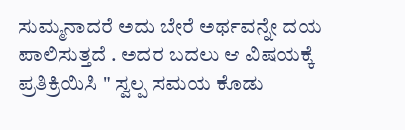ಸುಮ್ಮನಾದರೆ ಅದು ಬೇರೆ ಅರ್ಥವನ್ನೇ ದಯ ಪಾಲಿಸುತ್ತದೆ . ಅದರ ಬದಲು ಆ ವಿಷಯಕ್ಕೆ ಪ್ರತಿಕ್ರಿಯಿಸಿ " ಸ್ವಲ್ಪ ಸಮಯ ಕೊಡು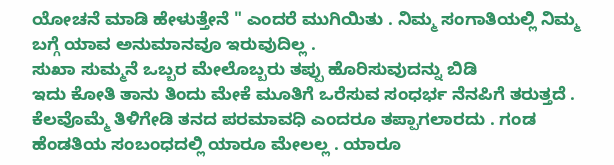ಯೋಚನೆ ಮಾಡಿ ಹೇಳುತ್ತೇನೆ " ಎಂದರೆ ಮುಗಿಯಿತು . ನಿಮ್ಮ ಸಂಗಾತಿಯಲ್ಲಿ ನಿಮ್ಮ ಬಗ್ಗೆ ಯಾವ ಅನುಮಾನವೂ ಇರುವುದಿಲ್ಲ .
ಸುಖಾ ಸುಮ್ಮನೆ ಒಬ್ಬರ ಮೇಲೊಬ್ಬರು ತಪ್ಪು ಹೊರಿಸುವುದನ್ನು ಬಿಡಿ
ಇದು ಕೋತಿ ತಾನು ತಿಂದು ಮೇಕೆ ಮೂತಿಗೆ ಒರೆಸುವ ಸಂಧರ್ಭ ನೆನಪಿಗೆ ತರುತ್ತದೆ . ಕೆಲವೊಮ್ಮೆ ತಿಳಿಗೇಡಿ ತನದ ಪರಮಾವಧಿ ಎಂದರೂ ತಪ್ಪಾಗಲಾರದು . ಗಂಡ ಹೆಂಡತಿಯ ಸಂಬಂಧದಲ್ಲಿ ಯಾರೂ ಮೇಲಲ್ಲ . ಯಾರೂ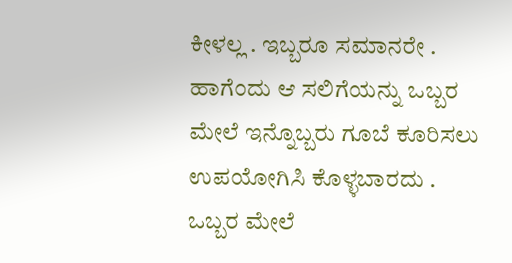ಕೀಳಲ್ಲ . ಇಬ್ಬರೂ ಸಮಾನರೇ . ಹಾಗೆಂದು ಆ ಸಲಿಗೆಯನ್ನು ಒಬ್ಬರ ಮೇಲೆ ಇನ್ನೊಬ್ಬರು ಗೂಬೆ ಕೂರಿಸಲು ಉಪಯೋಗಿಸಿ ಕೊಳ್ಳಬಾರದು . ಒಬ್ಬರ ಮೇಲೆ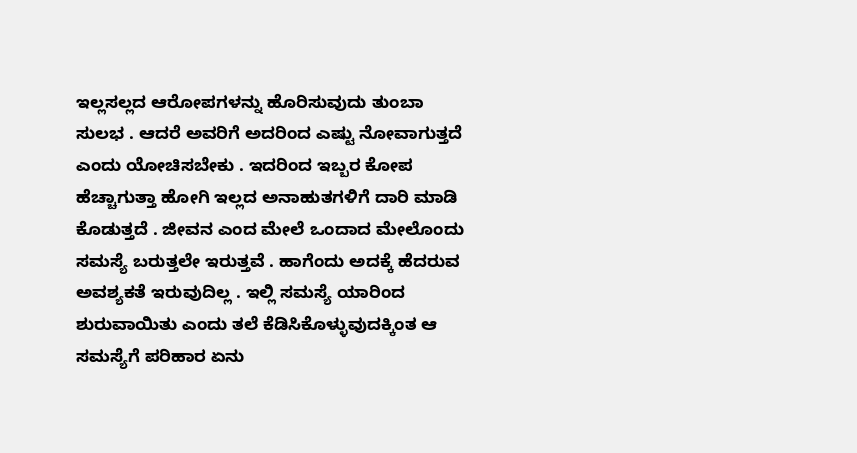ಇಲ್ಲಸಲ್ಲದ ಆರೋಪಗಳನ್ನು ಹೊರಿಸುವುದು ತುಂಬಾ ಸುಲಭ . ಆದರೆ ಅವರಿಗೆ ಅದರಿಂದ ಎಷ್ಟು ನೋವಾಗುತ್ತದೆ ಎಂದು ಯೋಚಿಸಬೇಕು . ಇದರಿಂದ ಇಬ್ಬರ ಕೋಪ ಹೆಚ್ಚಾಗುತ್ತಾ ಹೋಗಿ ಇಲ್ಲದ ಅನಾಹುತಗಳಿಗೆ ದಾರಿ ಮಾಡಿ ಕೊಡುತ್ತದೆ . ಜೀವನ ಎಂದ ಮೇಲೆ ಒಂದಾದ ಮೇಲೊಂದು ಸಮಸ್ಯೆ ಬರುತ್ತಲೇ ಇರುತ್ತವೆ . ಹಾಗೆಂದು ಅದಕ್ಕೆ ಹೆದರುವ ಅವಶ್ಯಕತೆ ಇರುವುದಿಲ್ಲ . ಇಲ್ಲಿ ಸಮಸ್ಯೆ ಯಾರಿಂದ ಶುರುವಾಯಿತು ಎಂದು ತಲೆ ಕೆಡಿಸಿಕೊಳ್ಳುವುದಕ್ಕಿಂತ ಆ ಸಮಸ್ಯೆಗೆ ಪರಿಹಾರ ಏನು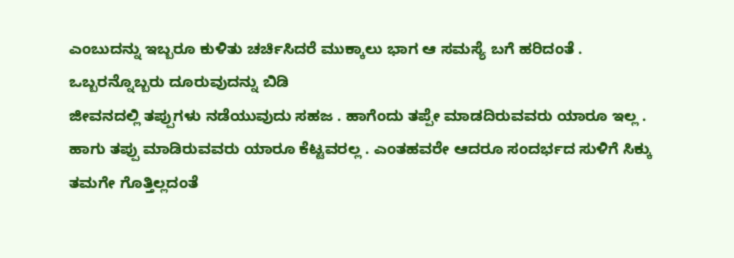ಎಂಬುದನ್ನು ಇಬ್ಬರೂ ಕುಳಿತು ಚರ್ಚಿಸಿದರೆ ಮುಕ್ಕಾಲು ಭಾಗ ಆ ಸಮಸ್ಯೆ ಬಗೆ ಹರಿದಂತೆ .
ಒಬ್ಬರನ್ನೊಬ್ಬರು ದೂರುವುದನ್ನು ಬಿಡಿ
ಜೀವನದಲ್ಲಿ ತಪ್ಪುಗಳು ನಡೆಯುವುದು ಸಹಜ . ಹಾಗೆಂದು ತಪ್ಪೇ ಮಾಡದಿರುವವರು ಯಾರೂ ಇಲ್ಲ . ಹಾಗು ತಪ್ಪು ಮಾಡಿರುವವರು ಯಾರೂ ಕೆಟ್ಟವರಲ್ಲ . ಎಂತಹವರೇ ಆದರೂ ಸಂದರ್ಭದ ಸುಳಿಗೆ ಸಿಕ್ಕು ತಮಗೇ ಗೊತ್ತಿಲ್ಲದಂತೆ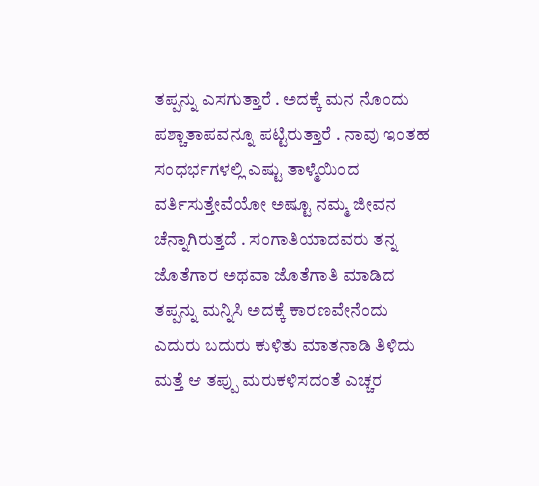ತಪ್ಪನ್ನು ಎಸಗುತ್ತಾರೆ . ಅದಕ್ಕೆ ಮನ ನೊಂದು ಪಶ್ಚಾತಾಪವನ್ನೂ ಪಟ್ಟಿರುತ್ತಾರೆ . ನಾವು ಇಂತಹ ಸಂಧರ್ಭಗಳಲ್ಲಿ ಎಷ್ಟು ತಾಳ್ಮೆಯಿಂದ ವರ್ತಿಸುತ್ತೇವೆಯೋ ಅಷ್ಟೂ ನಮ್ಮ ಜೀವನ ಚೆನ್ನಾಗಿರುತ್ತದೆ . ಸಂಗಾತಿಯಾದವರು ತನ್ನ ಜೊತೆಗಾರ ಅಥವಾ ಜೊತೆಗಾತಿ ಮಾಡಿದ ತಪ್ಪನ್ನು ಮನ್ನಿಸಿ ಅದಕ್ಕೆ ಕಾರಣವೇನೆಂದು ಎದುರು ಬದುರು ಕುಳಿತು ಮಾತನಾಡಿ ತಿಳಿದು ಮತ್ತೆ ಆ ತಪ್ಪು ಮರುಕಳಿಸದಂತೆ ಎಚ್ಚರ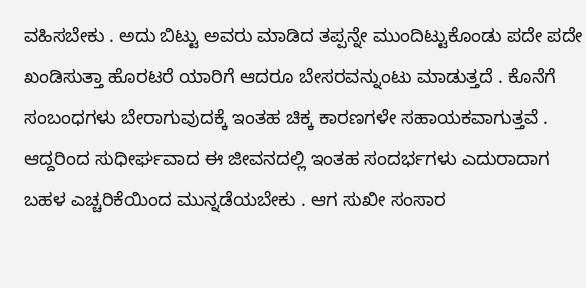ವಹಿಸಬೇಕು . ಅದು ಬಿಟ್ಟು ಅವರು ಮಾಡಿದ ತಪ್ಪನ್ನೇ ಮುಂದಿಟ್ಟುಕೊಂಡು ಪದೇ ಪದೇ ಖಂಡಿಸುತ್ತಾ ಹೊರಟರೆ ಯಾರಿಗೆ ಆದರೂ ಬೇಸರವನ್ನುಂಟು ಮಾಡುತ್ತದೆ . ಕೊನೆಗೆ ಸಂಬಂಧಗಳು ಬೇರಾಗುವುದಕ್ಕೆ ಇಂತಹ ಚಿಕ್ಕ ಕಾರಣಗಳೇ ಸಹಾಯಕವಾಗುತ್ತವೆ . ಆದ್ದರಿಂದ ಸುಧೀರ್ಘವಾದ ಈ ಜೀವನದಲ್ಲಿ ಇಂತಹ ಸಂದರ್ಭಗಳು ಎದುರಾದಾಗ ಬಹಳ ಎಚ್ಚರಿಕೆಯಿಂದ ಮುನ್ನಡೆಯಬೇಕು . ಆಗ ಸುಖೀ ಸಂಸಾರ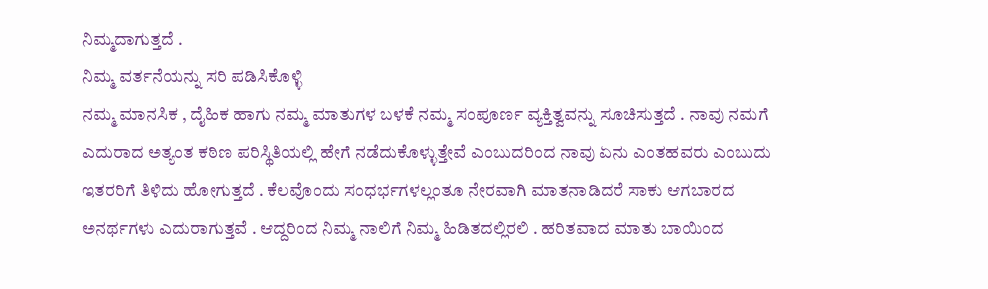ನಿಮ್ಮದಾಗುತ್ತದೆ .
ನಿಮ್ಮ ವರ್ತನೆಯನ್ನು ಸರಿ ಪಡಿಸಿಕೊಳ್ಳಿ
ನಮ್ಮ ಮಾನಸಿಕ , ದೈಹಿಕ ಹಾಗು ನಮ್ಮ ಮಾತುಗಳ ಬಳಕೆ ನಮ್ಮ ಸಂಪೂರ್ಣ ವ್ಯಕ್ತಿತ್ವವನ್ನು ಸೂಚಿಸುತ್ತದೆ . ನಾವು ನಮಗೆ ಎದುರಾದ ಅತ್ಯಂತ ಕಠಿಣ ಪರಿಸ್ಥಿತಿಯಲ್ಲಿ ಹೇಗೆ ನಡೆದುಕೊಳ್ಳುತ್ತೇವೆ ಎಂಬುದರಿಂದ ನಾವು ಏನು ಎಂತಹವರು ಎಂಬುದು ಇತರರಿಗೆ ತಿಳಿದು ಹೋಗುತ್ತದೆ . ಕೆಲವೊಂದು ಸಂಧರ್ಭಗಳಲ್ಲಂತೂ ನೇರವಾಗಿ ಮಾತನಾಡಿದರೆ ಸಾಕು ಆಗಬಾರದ ಅನರ್ಥಗಳು ಎದುರಾಗುತ್ತವೆ . ಆದ್ದರಿಂದ ನಿಮ್ಮ ನಾಲಿಗೆ ನಿಮ್ಮ ಹಿಡಿತದಲ್ಲಿರಲಿ . ಹರಿತವಾದ ಮಾತು ಬಾಯಿಂದ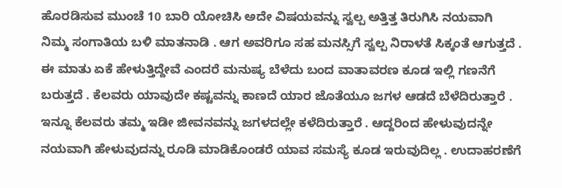ಹೊರಡಿಸುವ ಮುಂಚೆ 10 ಬಾರಿ ಯೋಚಿಸಿ ಅದೇ ವಿಷಯವನ್ನು ಸ್ವಲ್ಪ ಅತ್ತಿತ್ತ ತಿರುಗಿಸಿ ನಯವಾಗಿ ನಿಮ್ಮ ಸಂಗಾತಿಯ ಬಳಿ ಮಾತನಾಡಿ . ಆಗ ಅವರಿಗೂ ಸಹ ಮನಸ್ಸಿಗೆ ಸ್ವಲ್ಪ ನಿರಾಳತೆ ಸಿಕ್ಕಂತೆ ಆಗುತ್ತದೆ . ಈ ಮಾತು ಏಕೆ ಹೇಳುತ್ತಿದ್ದೇವೆ ಎಂದರೆ ಮನುಷ್ಯ ಬೆಳೆದು ಬಂದ ವಾತಾವರಣ ಕೂಡ ಇಲ್ಲಿ ಗಣನೆಗೆ ಬರುತ್ತದೆ . ಕೆಲವರು ಯಾವುದೇ ಕಷ್ಟವನ್ನು ಕಾಣದೆ ಯಾರ ಜೊತೆಯೂ ಜಗಳ ಆಡದೆ ಬೆಳೆದಿರುತ್ತಾರೆ . ಇನ್ನೂ ಕೆಲವರು ತಮ್ಮ ಇಡೀ ಜೀವನವನ್ನು ಜಗಳದಲ್ಲೇ ಕಳೆದಿರುತ್ತಾರೆ . ಆದ್ದರಿಂದ ಹೇಳುವುದನ್ನೇ ನಯವಾಗಿ ಹೇಳುವುದನ್ನು ರೂಡಿ ಮಾಡಿಕೊಂಡರೆ ಯಾವ ಸಮಸ್ಯೆ ಕೂಡ ಇರುವುದಿಲ್ಲ . ಉದಾಹರಣೆಗೆ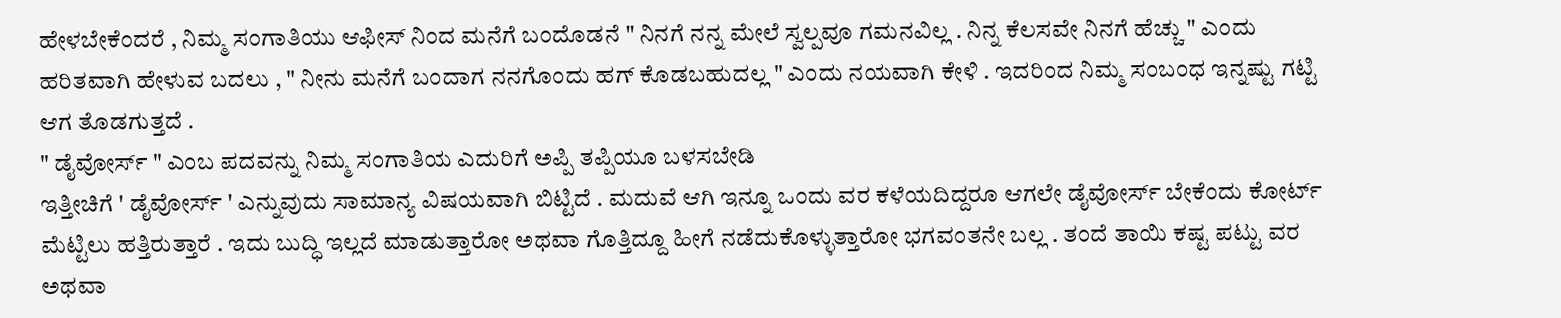ಹೇಳಬೇಕೆಂದರೆ , ನಿಮ್ಮ ಸಂಗಾತಿಯು ಆಫೀಸ್ ನಿಂದ ಮನೆಗೆ ಬಂದೊಡನೆ " ನಿನಗೆ ನನ್ನ ಮೇಲೆ ಸ್ವಲ್ಪವೂ ಗಮನವಿಲ್ಲ . ನಿನ್ನ ಕೆಲಸವೇ ನಿನಗೆ ಹೆಚ್ಚು " ಎಂದು ಹರಿತವಾಗಿ ಹೇಳುವ ಬದಲು , " ನೀನು ಮನೆಗೆ ಬಂದಾಗ ನನಗೊಂದು ಹಗ್ ಕೊಡಬಹುದಲ್ಲ " ಎಂದು ನಯವಾಗಿ ಕೇಳಿ . ಇದರಿಂದ ನಿಮ್ಮ ಸಂಬಂಧ ಇನ್ನಷ್ಟು ಗಟ್ಟಿ ಆಗ ತೊಡಗುತ್ತದೆ .
" ಡೈವೋರ್ಸ್ " ಎಂಬ ಪದವನ್ನು ನಿಮ್ಮ ಸಂಗಾತಿಯ ಎದುರಿಗೆ ಅಪ್ಪಿ ತಪ್ಪಿಯೂ ಬಳಸಬೇಡಿ
ಇತ್ತೀಚಿಗೆ ' ಡೈವೋರ್ಸ್ ' ಎನ್ನುವುದು ಸಾಮಾನ್ಯ ವಿಷಯವಾಗಿ ಬಿಟ್ಟಿದೆ . ಮದುವೆ ಆಗಿ ಇನ್ನೂ ಒಂದು ವರ ಕಳೆಯದಿದ್ದರೂ ಆಗಲೇ ಡೈವೋರ್ಸ್ ಬೇಕೆಂದು ಕೋರ್ಟ್ ಮೆಟ್ಟಿಲು ಹತ್ತಿರುತ್ತಾರೆ . ಇದು ಬುದ್ಧಿ ಇಲ್ಲದೆ ಮಾಡುತ್ತಾರೋ ಅಥವಾ ಗೊತ್ತಿದ್ದೂ ಹೀಗೆ ನಡೆದುಕೊಳ್ಳುತ್ತಾರೋ ಭಗವಂತನೇ ಬಲ್ಲ . ತಂದೆ ತಾಯಿ ಕಷ್ಟ ಪಟ್ಟು ವರ ಅಥವಾ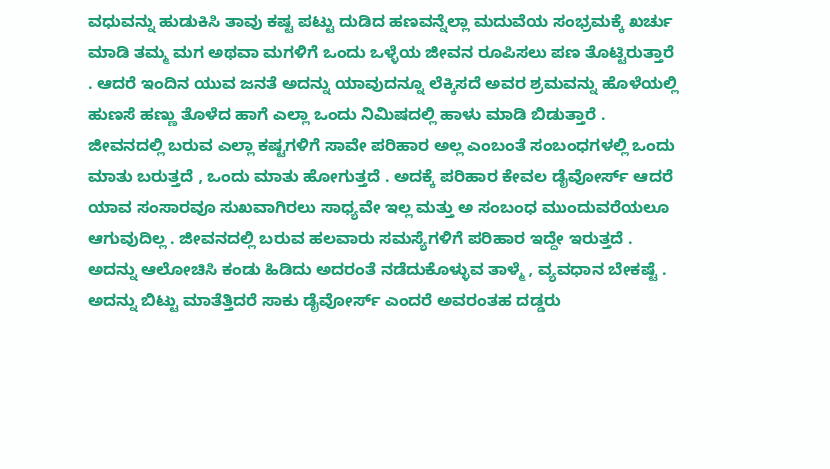ವಧುವನ್ನು ಹುಡುಕಿಸಿ ತಾವು ಕಷ್ಟ ಪಟ್ಟು ದುಡಿದ ಹಣವನ್ನೆಲ್ಲಾ ಮದುವೆಯ ಸಂಭ್ರಮಕ್ಕೆ ಖರ್ಚು ಮಾಡಿ ತಮ್ಮ ಮಗ ಅಥವಾ ಮಗಳಿಗೆ ಒಂದು ಒಳ್ಳೆಯ ಜೀವನ ರೂಪಿಸಲು ಪಣ ತೊಟ್ಟಿರುತ್ತಾರೆ . ಆದರೆ ಇಂದಿನ ಯುವ ಜನತೆ ಅದನ್ನು ಯಾವುದನ್ನೂ ಲೆಕ್ಕಿಸದೆ ಅವರ ಶ್ರಮವನ್ನು ಹೊಳೆಯಲ್ಲಿ ಹುಣಸೆ ಹಣ್ಣು ತೊಳೆದ ಹಾಗೆ ಎಲ್ಲಾ ಒಂದು ನಿಮಿಷದಲ್ಲಿ ಹಾಳು ಮಾಡಿ ಬಿಡುತ್ತಾರೆ . ಜೀವನದಲ್ಲಿ ಬರುವ ಎಲ್ಲಾ ಕಷ್ಟಗಳಿಗೆ ಸಾವೇ ಪರಿಹಾರ ಅಲ್ಲ ಎಂಬಂತೆ ಸಂಬಂಧಗಳಲ್ಲಿ ಒಂದು ಮಾತು ಬರುತ್ತದೆ , ಒಂದು ಮಾತು ಹೋಗುತ್ತದೆ . ಅದಕ್ಕೆ ಪರಿಹಾರ ಕೇವಲ ಡೈವೋರ್ಸ್ ಆದರೆ ಯಾವ ಸಂಸಾರವೂ ಸುಖವಾಗಿರಲು ಸಾಧ್ಯವೇ ಇಲ್ಲ ಮತ್ತು ಅ ಸಂಬಂಧ ಮುಂದುವರೆಯಲೂ ಆಗುವುದಿಲ್ಲ . ಜೀವನದಲ್ಲಿ ಬರುವ ಹಲವಾರು ಸಮಸ್ಯೆಗಳಿಗೆ ಪರಿಹಾರ ಇದ್ದೇ ಇರುತ್ತದೆ . ಅದನ್ನು ಆಲೋಚಿಸಿ ಕಂಡು ಹಿಡಿದು ಅದರಂತೆ ನಡೆದುಕೊಳ್ಳುವ ತಾಳ್ಮೆ , ವ್ಯವಧಾನ ಬೇಕಷ್ಟೆ . ಅದನ್ನು ಬಿಟ್ಟು ಮಾತೆತ್ತಿದರೆ ಸಾಕು ಡೈವೋರ್ಸ್ ಎಂದರೆ ಅವರಂತಹ ದಡ್ಡರು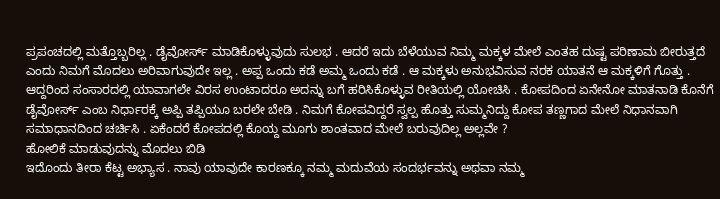ಪ್ರಪಂಚದಲ್ಲಿ ಮತ್ತೊಬ್ಬರಿಲ್ಲ . ಡೈವೋರ್ಸ್ ಮಾಡಿಕೊಳ್ಳುವುದು ಸುಲಭ . ಆದರೆ ಇದು ಬೆಳೆಯುವ ನಿಮ್ಮ ಮಕ್ಕಳ ಮೇಲೆ ಎಂತಹ ದುಷ್ಟ ಪರಿಣಾಮ ಬೀರುತ್ತದೆ ಎಂದು ನಿಮಗೆ ಮೊದಲು ಅರಿವಾಗುವುದೇ ಇಲ್ಲ . ಅಪ್ಪ ಒಂದು ಕಡೆ ಅಮ್ಮ ಒಂದು ಕಡೆ . ಆ ಮಕ್ಕಳು ಅನುಭವಿಸುವ ನರಕ ಯಾತನೆ ಆ ಮಕ್ಕಳಿಗೆ ಗೊತ್ತು . ಆದ್ದರಿಂದ ಸಂಸಾರದಲ್ಲಿ ಯಾವಾಗಲೇ ವಿರಸ ಉಂಟಾದರೂ ಅದನ್ನು ಬಗೆ ಹರಿಸಿಕೊಳ್ಳುವ ರೀತಿಯಲ್ಲಿ ಯೋಚಿಸಿ . ಕೋಪದಿಂದ ಏನೇನೋ ಮಾತನಾಡಿ ಕೊನೆಗೆ ಡೈವೋರ್ಸ್ ಎಂಬ ನಿರ್ಧಾರಕ್ಕೆ ಅಪ್ಪಿ ತಪ್ಪಿಯೂ ಬರಲೇ ಬೇಡಿ . ನಿಮಗೆ ಕೋಪವಿದ್ದರೆ ಸ್ವಲ್ಪ ಹೊತ್ತು ಸುಮ್ಮನಿದ್ದು ಕೋಪ ತಣ್ಣಗಾದ ಮೇಲೆ ನಿಧಾನವಾಗಿ ಸಮಾಧಾನದಿಂದ ಚರ್ಚಿಸಿ . ಏಕೆಂದರೆ ಕೋಪದಲ್ಲಿ ಕೊಯ್ದ ಮೂಗು ಶಾಂತವಾದ ಮೇಲೆ ಬರುವುದಿಲ್ಲ ಅಲ್ಲವೇ ?
ಹೋಲಿಕೆ ಮಾಡುವುದನ್ನು ಮೊದಲು ಬಿಡಿ
ಇದೊಂದು ತೀರಾ ಕೆಟ್ಟ ಅಭ್ಯಾಸ . ನಾವು ಯಾವುದೇ ಕಾರಣಕ್ಕೂ ನಮ್ಮ ಮದುವೆಯ ಸಂದರ್ಭವನ್ನು ಅಥವಾ ನಮ್ಮ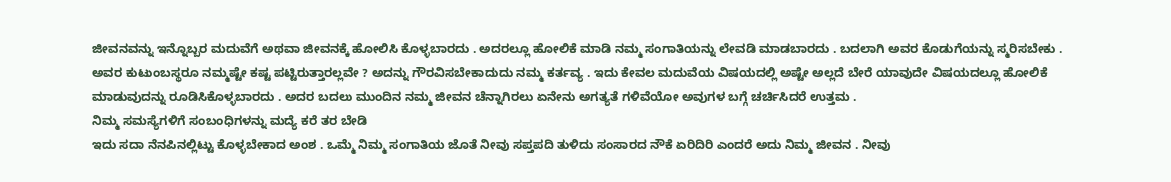ಜೀವನವನ್ನು ಇನ್ನೊಬ್ಬರ ಮದುವೆಗೆ ಅಥವಾ ಜೀವನಕ್ಕೆ ಹೋಲಿಸಿ ಕೊಳ್ಳಬಾರದು . ಅದರಲ್ಲೂ ಹೋಲಿಕೆ ಮಾಡಿ ನಮ್ಮ ಸಂಗಾತಿಯನ್ನು ಲೇವಡಿ ಮಾಡಬಾರದು . ಬದಲಾಗಿ ಅವರ ಕೊಡುಗೆಯನ್ನು ಸ್ಮರಿಸಬೇಕು . ಅವರ ಕುಟುಂಬಸ್ಥರೂ ನಮ್ಮಷ್ಟೇ ಕಷ್ಟ ಪಟ್ಟಿರುತ್ತಾರಲ್ಲವೇ ? ಅದನ್ನು ಗೌರವಿಸಬೇಕಾದುದು ನಮ್ಮ ಕರ್ತವ್ಯ . ಇದು ಕೇವಲ ಮದುವೆಯ ವಿಷಯದಲ್ಲಿ ಅಷ್ಟೇ ಅಲ್ಲದೆ ಬೇರೆ ಯಾವುದೇ ವಿಷಯದಲ್ಲೂ ಹೋಲಿಕೆ ಮಾಡುವುದನ್ನು ರೂಡಿಸಿಕೊಳ್ಳಬಾರದು . ಅದರ ಬದಲು ಮುಂದಿನ ನಮ್ಮ ಜೀವನ ಚೆನ್ನಾಗಿರಲು ಏನೇನು ಅಗತ್ಯತೆ ಗಳಿವೆಯೋ ಅವುಗಳ ಬಗ್ಗೆ ಚರ್ಚಿಸಿದರೆ ಉತ್ತಮ .
ನಿಮ್ಮ ಸಮಸ್ಯೆಗಳಿಗೆ ಸಂಬಂಧಿಗಳನ್ನು ಮದ್ಯೆ ಕರೆ ತರ ಬೇಡಿ
ಇದು ಸದಾ ನೆನಪಿನಲ್ಲಿಟ್ಟು ಕೊಳ್ಳಬೇಕಾದ ಅಂಶ . ಒಮ್ಮೆ ನಿಮ್ಮ ಸಂಗಾತಿಯ ಜೊತೆ ನೀವು ಸಪ್ತಪದಿ ತುಳಿದು ಸಂಸಾರದ ನೌಕೆ ಏರಿದಿರಿ ಎಂದರೆ ಅದು ನಿಮ್ಮ ಜೀವನ . ನೀವು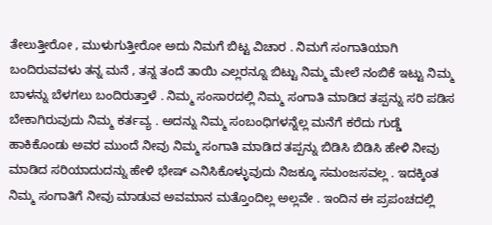ತೇಲುತ್ತೀರೋ , ಮುಳುಗುತ್ತೀರೋ ಅದು ನಿಮಗೆ ಬಿಟ್ಟ ವಿಚಾರ . ನಿಮಗೆ ಸಂಗಾತಿಯಾಗಿ ಬಂದಿರುವವಳು ತನ್ನ ಮನೆ , ತನ್ನ ತಂದೆ ತಾಯಿ ಎಲ್ಲರನ್ನೂ ಬಿಟ್ಟು ನಿಮ್ಮ ಮೇಲೆ ನಂಬಿಕೆ ಇಟ್ಟು ನಿಮ್ಮ ಬಾಳನ್ನು ಬೆಳಗಲು ಬಂದಿರುತ್ತಾಳೆ . ನಿಮ್ಮ ಸಂಸಾರದಲ್ಲಿ ನಿಮ್ಮ ಸಂಗಾತಿ ಮಾಡಿದ ತಪ್ಪನ್ನು ಸರಿ ಪಡಿಸ ಬೇಕಾಗಿರುವುದು ನಿಮ್ಮ ಕರ್ತವ್ಯ . ಅದನ್ನು ನಿಮ್ಮ ಸಂಬಂಧಿಗಳನ್ನೆಲ್ಲ ಮನೆಗೆ ಕರೆದು ಗುಡ್ಡೆ ಹಾಕಿಕೊಂಡು ಅವರ ಮುಂದೆ ನೀವು ನಿಮ್ಮ ಸಂಗಾತಿ ಮಾಡಿದ ತಪ್ಪನ್ನು ಬಿಡಿಸಿ ಬಿಡಿಸಿ ಹೇಳಿ ನೀವು ಮಾಡಿದ ಸರಿಯಾದುದನ್ನು ಹೇಳಿ ಭೇಷ್ ಎನಿಸಿಕೊಳ್ಳುವುದು ನಿಜಕ್ಕೂ ಸಮಂಜಸವಲ್ಲ . ಇದಕ್ಕಿಂತ ನಿಮ್ಮ ಸಂಗಾತಿಗೆ ನೀವು ಮಾಡುವ ಅವಮಾನ ಮತ್ತೊಂದಿಲ್ಲ ಅಲ್ಲವೇ . ಇಂದಿನ ಈ ಪ್ರಪಂಚದಲ್ಲಿ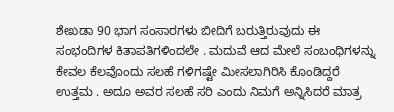ಶೇಖಡಾ 90 ಭಾಗ ಸಂಸಾರಗಳು ಬೀದಿಗೆ ಬರುತ್ತಿರುವುದು ಈ ಸಂಭಂದಿಗಳ ಕಿತಾಪತಿಗಳಿಂದಲೇ . ಮದುವೆ ಆದ ಮೇಲೆ ಸಂಬಂಧಿಗಳನ್ನು ಕೇವಲ ಕೆಲವೊಂದು ಸಲಹೆ ಗಳಿಗಷ್ಟೇ ಮೀಸಲಾಗಿರಿಸಿ ಕೊಂಡಿದ್ದರೆ ಉತ್ತಮ . ಅದೂ ಅವರ ಸಲಹೆ ಸರಿ ಎಂದು ನಿಮಗೆ ಅನ್ನಿಸಿದರೆ ಮಾತ್ರ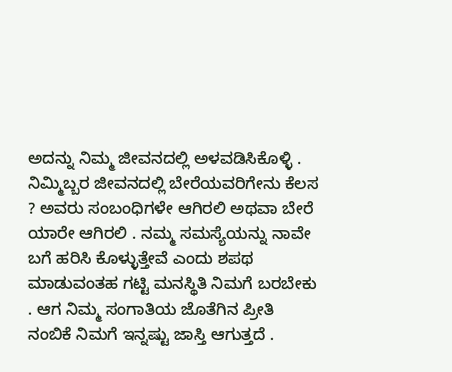ಅದನ್ನು ನಿಮ್ಮ ಜೀವನದಲ್ಲಿ ಅಳವಡಿಸಿಕೊಳ್ಳಿ . ನಿಮ್ಮಿಬ್ಬರ ಜೀವನದಲ್ಲಿ ಬೇರೆಯವರಿಗೇನು ಕೆಲಸ ? ಅವರು ಸಂಬಂಧಿಗಳೇ ಆಗಿರಲಿ ಅಥವಾ ಬೇರೆ ಯಾರೇ ಆಗಿರಲಿ . ನಮ್ಮ ಸಮಸ್ಯೆಯನ್ನು ನಾವೇ ಬಗೆ ಹರಿಸಿ ಕೊಳ್ಳುತ್ತೇವೆ ಎಂದು ಶಪಥ ಮಾಡುವಂತಹ ಗಟ್ಟಿ ಮನಸ್ಥಿತಿ ನಿಮಗೆ ಬರಬೇಕು . ಆಗ ನಿಮ್ಮ ಸಂಗಾತಿಯ ಜೊತೆಗಿನ ಪ್ರೀತಿ ನಂಬಿಕೆ ನಿಮಗೆ ಇನ್ನಷ್ಟು ಜಾಸ್ತಿ ಆಗುತ್ತದೆ .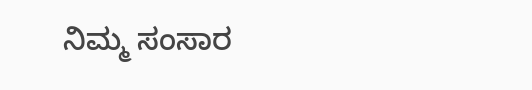ನಿಮ್ಮ ಸಂಸಾರ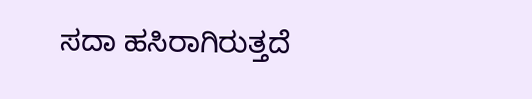ಸದಾ ಹಸಿರಾಗಿರುತ್ತದೆ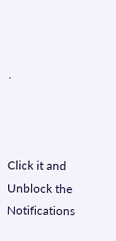.



Click it and Unblock the Notifications